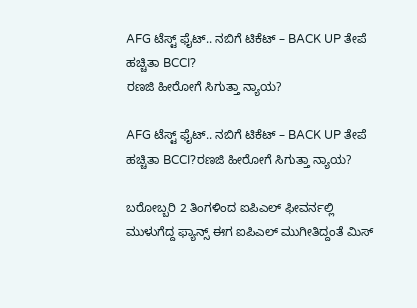AFG ಟೆಸ್ಟ್ ಫೈಟ್.. ನಬಿಗೆ ಟಿಕೆಟ್ – BACK UP ತೇಪೆ ಹಚ್ಚಿತಾ BCCI?
ರಣಜಿ ಹೀರೋಗೆ ಸಿಗುತ್ತಾ ನ್ಯಾಯ?

AFG ಟೆಸ್ಟ್ ಫೈಟ್.. ನಬಿಗೆ ಟಿಕೆಟ್ – BACK UP ತೇಪೆ ಹಚ್ಚಿತಾ BCCI?ರಣಜಿ ಹೀರೋಗೆ ಸಿಗುತ್ತಾ ನ್ಯಾಯ?

ಬರೋಬ್ಬರಿ 2 ತಿಂಗಳಿಂದ ಐಪಿಎಲ್ ಫೀವರ್ನಲ್ಲಿ ಮುಳುಗೆದ್ದ ಫ್ಯಾನ್ಸ್ ಈಗ ಐಪಿಎಲ್ ಮುಗೀತಿದ್ದಂತೆ ಮಿಸ್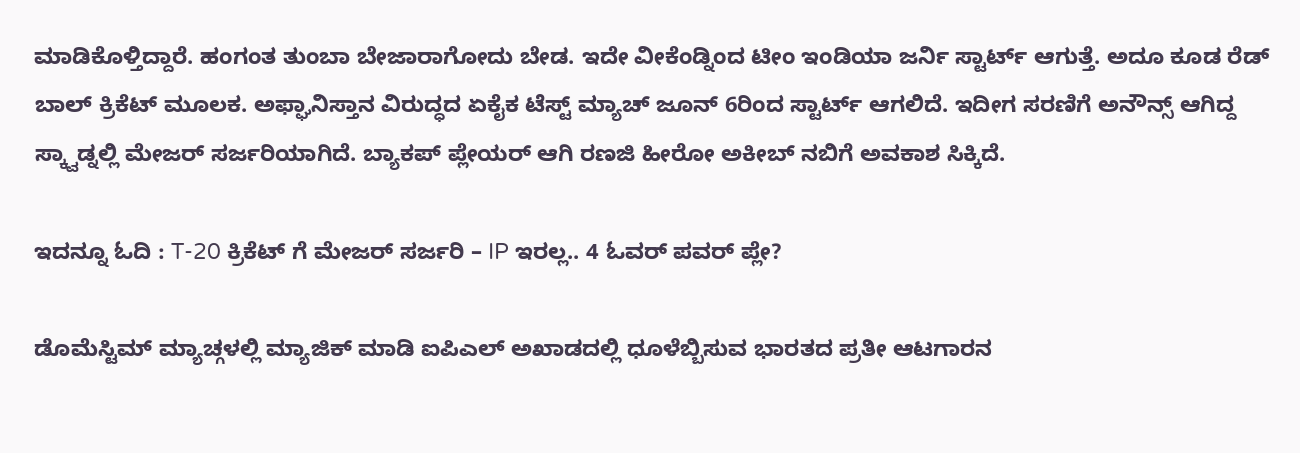ಮಾಡಿಕೊಳ್ತಿದ್ದಾರೆ. ಹಂಗಂತ ತುಂಬಾ ಬೇಜಾರಾಗೋದು ಬೇಡ. ಇದೇ ವೀಕೆಂಡ್ನಿಂದ ಟೀಂ ಇಂಡಿಯಾ ಜರ್ನಿ ಸ್ಟಾರ್ಟ್ ಆಗುತ್ತೆ. ಅದೂ ಕೂಡ ರೆಡ್ ಬಾಲ್ ಕ್ರಿಕೆಟ್ ಮೂಲಕ. ಅಫ್ಘಾನಿಸ್ತಾನ ವಿರುದ್ಧದ ಏಕೈಕ ಟೆಸ್ಟ್ ಮ್ಯಾಚ್ ಜೂನ್ 6ರಿಂದ ಸ್ಟಾರ್ಟ್ ಆಗಲಿದೆ. ಇದೀಗ ಸರಣಿಗೆ ಅನೌನ್ಸ್ ಆಗಿದ್ದ ಸ್ಕ್ವಾಡ್ನಲ್ಲಿ ಮೇಜರ್ ಸರ್ಜರಿಯಾಗಿದೆ. ಬ್ಯಾಕಪ್ ಪ್ಲೇಯರ್ ಆಗಿ ರಣಜಿ ಹೀರೋ ಅಕೀಬ್ ನಬಿಗೆ ಅವಕಾಶ ಸಿಕ್ಕಿದೆ.

ಇದನ್ನೂ ಓದಿ : T-20 ಕ್ರಿಕೆಟ್ ಗೆ ಮೇಜರ್ ಸರ್ಜರಿ – IP ಇರಲ್ಲ.. 4 ಓವರ್ ಪವರ್ ಪ್ಲೇ?

ಡೊಮೆಸ್ಟಿಮ್ ಮ್ಯಾಚ್ಗಳಲ್ಲಿ ಮ್ಯಾಜಿಕ್ ಮಾಡಿ ಐಪಿಎಲ್ ಅಖಾಡದಲ್ಲಿ ಧೂಳೆಬ್ಬಿಸುವ ಭಾರತದ ಪ್ರತೀ ಆಟಗಾರನ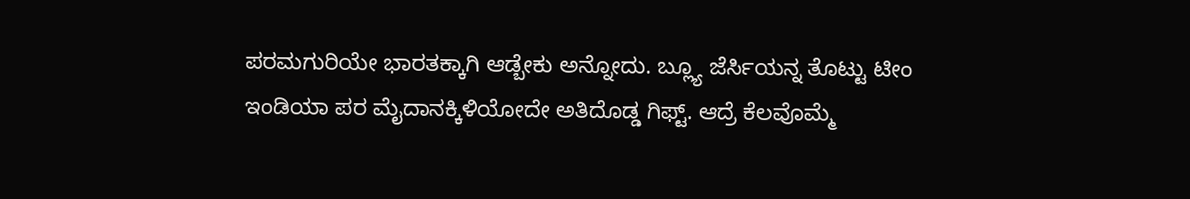ಪರಮಗುರಿಯೇ ಭಾರತಕ್ಕಾಗಿ ಆಡ್ಬೇಕು ಅನ್ನೋದು. ಬ್ಲ್ಯೂ ಜೆರ್ಸಿಯನ್ನ ತೊಟ್ಟು ಟೀಂ ಇಂಡಿಯಾ ಪರ ಮೈದಾನಕ್ಕಿಳಿಯೋದೇ ಅತಿದೊಡ್ಡ ಗಿಫ್ಟ್. ಆದ್ರೆ ಕೆಲವೊಮ್ಮೆ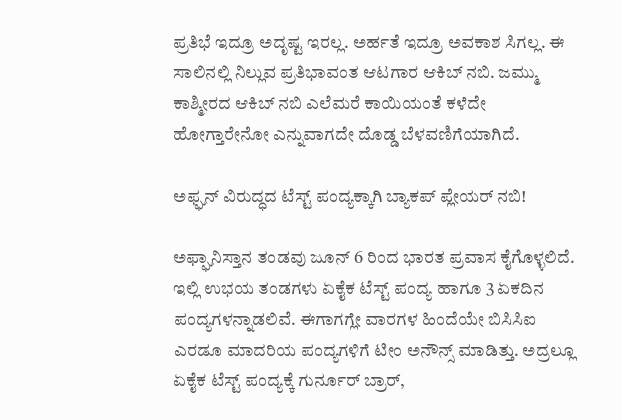ಪ್ರತಿಭೆ ಇದ್ರೂ ಅದೃಷ್ಟ ಇರಲ್ಲ. ಅರ್ಹತೆ ಇದ್ರೂ ಅವಕಾಶ ಸಿಗಲ್ಲ. ಈ ಸಾಲಿನಲ್ಲಿ ನಿಲ್ಲುವ ಪ್ರತಿಭಾವಂತ ಆಟಗಾರ ಆಕಿಬ್ ನಬಿ. ಜಮ್ಮು ಕಾಶ್ಮೀರದ ಆಕಿಬ್ ನಬಿ ಎಲೆಮರೆ ಕಾಯಿಯಂತೆ ಕಳೆದೇ ಹೋಗ್ತಾರೇನೋ ಎನ್ನುವಾಗದೇ ದೊಡ್ಡ ಬೆಳವಣಿಗೆಯಾಗಿದೆ.

ಅಫ್ಘನ್ ವಿರುದ್ಧದ ಟೆಸ್ಟ್ ಪಂದ್ಯಕ್ಕಾಗಿ ಬ್ಯಾಕಪ್ ಪ್ಲೇಯರ್ ನಬಿ!

ಅಫ್ಘಾನಿಸ್ತಾನ ತಂಡವು ಜೂನ್ 6 ರಿಂದ ಭಾರತ ಪ್ರವಾಸ ಕೈಗೊಳ್ಳಲಿದೆ. ಇಲ್ಲಿ ಉಭಯ ತಂಡಗಳು ಏಕೈಕ ಟೆಸ್ಟ್ ಪಂದ್ಯ ಹಾಗೂ 3 ಏಕದಿನ ಪಂದ್ಯಗಳನ್ನಾಡಲಿವೆ. ಈಗಾಗಗ್ಲೇ ವಾರಗಳ ಹಿಂದೆಯೇ ಬಿಸಿಸಿಐ ಎರಡೂ ಮಾದರಿಯ ಪಂದ್ಯಗಳಿಗೆ ಟೀಂ ಅನೌನ್ಸ್ ಮಾಡಿತ್ತು. ಅದ್ರಲ್ಲೂ ಏಕೈಕ ಟೆಸ್ಟ್ ಪಂದ್ಯಕ್ಕೆ ಗುರ್ನೂರ್ ಬ್ರಾರ್,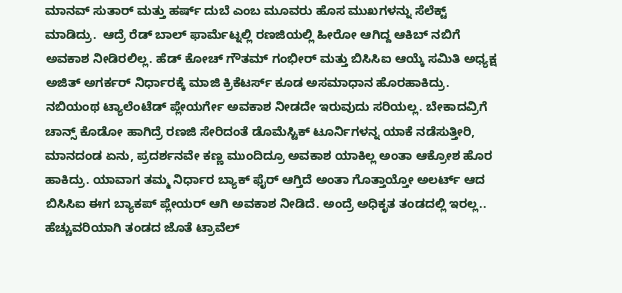ಮಾನವ್ ಸುತಾರ್ ಮತ್ತು ಹರ್ಷ್ ದುಬೆ ಎಂಬ ಮೂವರು ಹೊಸ ಮುಖಗಳನ್ನು ಸೆಲೆಕ್ಟ್ ಮಾಡಿದ್ರು.  ಆದ್ರೆ ರೆಡ್ ಬಾಲ್ ಫಾರ್ಮೆಟ್ನಲ್ಲಿ ರಣಜಿಯಲ್ಲಿ ಹೀರೋ ಆಗಿದ್ದ ಆಕಿಬ್ ನಬಿಗೆ ಅವಕಾಶ ನೀಡಿರಲಿಲ್ಲ. ಹೆಡ್ ಕೋಚ್ ಗೌತಮ್ ಗಂಭೀರ್ ಮತ್ತು ಬಿಸಿಸಿಐ ಆಯ್ಕೆ ಸಮಿತಿ ಅಧ್ಯಕ್ಷ ಅಜಿತ್ ಅಗರ್ಕರ್ ನಿರ್ಧಾರಕ್ಕೆ ಮಾಜಿ ಕ್ರಿಕೆಟರ್ಸ್ ಕೂಡ ಅಸಮಾಧಾನ ಹೊರಹಾಕಿದ್ರು. ನಬಿಯಂಥ ಟ್ಯಾಲೆಂಟೆಡ್ ಪ್ಲೇಯರ್ಗೇ ಅವಕಾಶ ನೀಡದೇ ಇರುವುದು ಸರಿಯಲ್ಲ. ಬೇಕಾದವ್ರಿಗೆ ಚಾನ್ಸ್ ಕೊಡೋ ಹಾಗಿದ್ರೆ ರಣಜಿ ಸೇರಿದಂತೆ ಡೊಮೆಸ್ಟಿಕ್ ಟೂರ್ನಿಗಳನ್ನ ಯಾಕೆ ನಡೆಸುತ್ತೀರಿ, ಮಾನದಂಡ ಏನು, ಪ್ರದರ್ಶನವೇ ಕಣ್ಣ ಮುಂದಿದ್ರೂ ಅವಕಾಶ ಯಾಕಿಲ್ಲ ಅಂತಾ ಆಕ್ರೋಶ ಹೊರ ಹಾಕಿದ್ರು. ಯಾವಾಗ ತಮ್ಮ ನಿರ್ಧಾರ ಬ್ಯಾಕ್ ಫೈರ್ ಆಗ್ತಿದೆ ಅಂತಾ ಗೊತ್ತಾಯ್ತೋ ಅಲರ್ಟ್ ಆದ ಬಿಸಿಸಿಐ ಈಗ ಬ್ಯಾಕಪ್ ಪ್ಲೇಯರ್ ಆಗಿ ಅವಕಾಶ ನೀಡಿದೆ. ಅಂದ್ರೆ ಅಧಿಕೃತ ತಂಡದಲ್ಲಿ ಇರಲ್ಲ.. ಹೆಚ್ಚುವರಿಯಾಗಿ ತಂಡದ ಜೊತೆ ಟ್ರಾವೆಲ್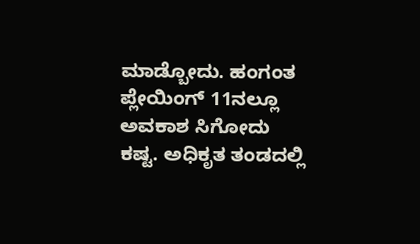ಮಾಡ್ಬೋದು. ಹಂಗಂತ ಪ್ಲೇಯಿಂಗ್ 11ನಲ್ಲೂ ಅವಕಾಶ ಸಿಗೋದು ಕಷ್ಟ. ಅಧಿಕೃತ ತಂಡದಲ್ಲಿ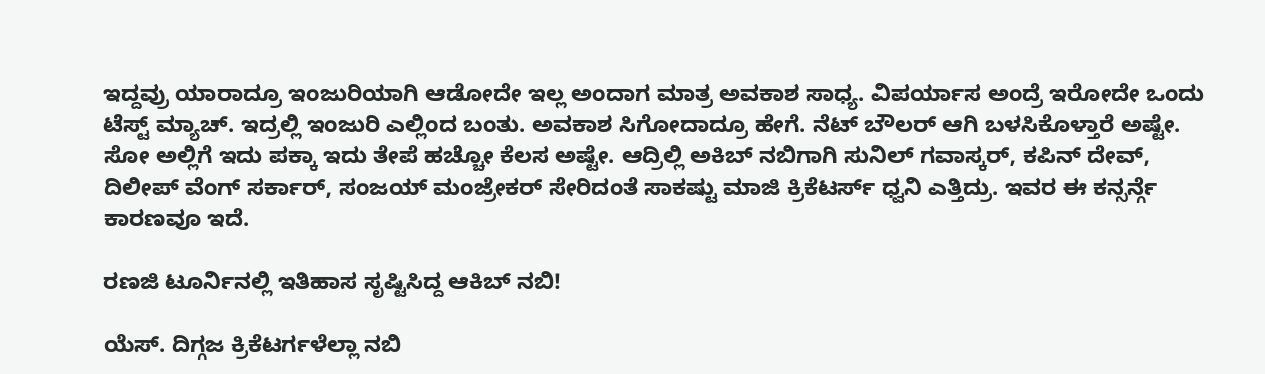ಇದ್ದವ್ರು ಯಾರಾದ್ರೂ ಇಂಜುರಿಯಾಗಿ ಆಡೋದೇ ಇಲ್ಲ ಅಂದಾಗ ಮಾತ್ರ ಅವಕಾಶ ಸಾಧ್ಯ. ವಿಪರ್ಯಾಸ ಅಂದ್ರೆ ಇರೋದೇ ಒಂದು ಟೆಸ್ಟ್ ಮ್ಯಾಚ್. ಇದ್ರಲ್ಲಿ ಇಂಜುರಿ ಎಲ್ಲಿಂದ ಬಂತು. ಅವಕಾಶ ಸಿಗೋದಾದ್ರೂ ಹೇಗೆ. ನೆಟ್ ಬೌಲರ್ ಆಗಿ ಬಳಸಿಕೊಳ್ತಾರೆ ಅಷ್ಟೇ. ಸೋ ಅಲ್ಲಿಗೆ ಇದು ಪಕ್ಕಾ ಇದು ತೇಪೆ ಹಚ್ಚೋ ಕೆಲಸ ಅಷ್ಟೇ. ಆದ್ರಿಲ್ಲಿ ಅಕಿಬ್ ನಬಿಗಾಗಿ ಸುನಿಲ್ ಗವಾಸ್ಕರ್, ಕಪಿನ್ ದೇವ್, ದಿಲೀಪ್ ವೆಂಗ್ ಸರ್ಕಾರ್, ಸಂಜಯ್ ಮಂಜ್ರೇಕರ್ ಸೇರಿದಂತೆ ಸಾಕಷ್ಟು ಮಾಜಿ ಕ್ರಿಕೆಟರ್ಸ್ ಧ್ವನಿ ಎತ್ತಿದ್ರು. ಇವರ ಈ ಕನ್ಸರ್ನ್ಗೆ ಕಾರಣವೂ ಇದೆ.

ರಣಜಿ ಟೂರ್ನಿನಲ್ಲಿ ಇತಿಹಾಸ ಸೃಷ್ಟಿಸಿದ್ದ ಆಕಿಬ್ ನಬಿ!

ಯೆಸ್. ದಿಗ್ಗಜ ಕ್ರಿಕೆಟರ್ಗಳೆಲ್ಲಾ ನಬಿ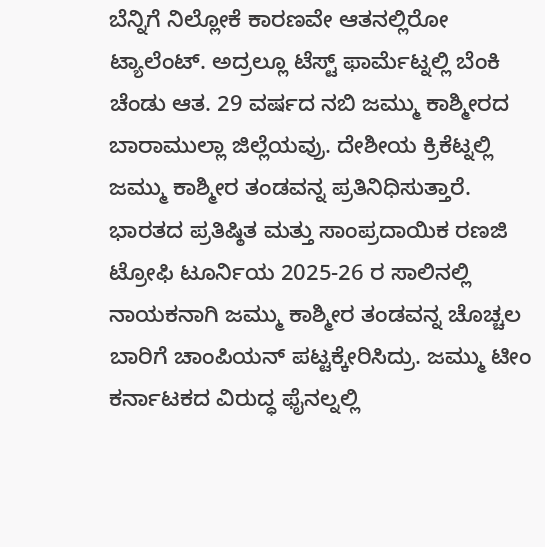ಬೆನ್ನಿಗೆ ನಿಲ್ಲೋಕೆ ಕಾರಣವೇ ಆತನಲ್ಲಿರೋ ಟ್ಯಾಲೆಂಟ್. ಅದ್ರಲ್ಲೂ ಟೆಸ್ಟ್ ಫಾರ್ಮೆಟ್ನಲ್ಲಿ ಬೆಂಕಿ ಚೆಂಡು ಆತ. 29 ವರ್ಷದ ನಬಿ ಜಮ್ಮು ಕಾಶ್ಮೀರದ ಬಾರಾಮುಲ್ಲಾ ಜಿಲ್ಲೆಯವ್ರು. ದೇಶೀಯ ಕ್ರಿಕೆಟ್ನಲ್ಲಿ ಜಮ್ಮು ಕಾಶ್ಮೀರ ತಂಡವನ್ನ ಪ್ರತಿನಿಧಿಸುತ್ತಾರೆ. ಭಾರತದ ಪ್ರತಿಷ್ಠಿತ ಮತ್ತು ಸಾಂಪ್ರದಾಯಿಕ ರಣಜಿ ಟ್ರೋಫಿ ಟೂರ್ನಿಯ 2025-26 ರ ಸಾಲಿನಲ್ಲಿ ನಾಯಕನಾಗಿ ಜಮ್ಮು ಕಾಶ್ಮೀರ ತಂಡವನ್ನ ಚೊಚ್ಚಲ ಬಾರಿಗೆ ಚಾಂಪಿಯನ್ ಪಟ್ಟಕ್ಕೇರಿಸಿದ್ರು. ಜಮ್ಮು ಟೀಂ ಕರ್ನಾಟಕದ ವಿರುದ್ಧ ಫೈನಲ್ನಲ್ಲಿ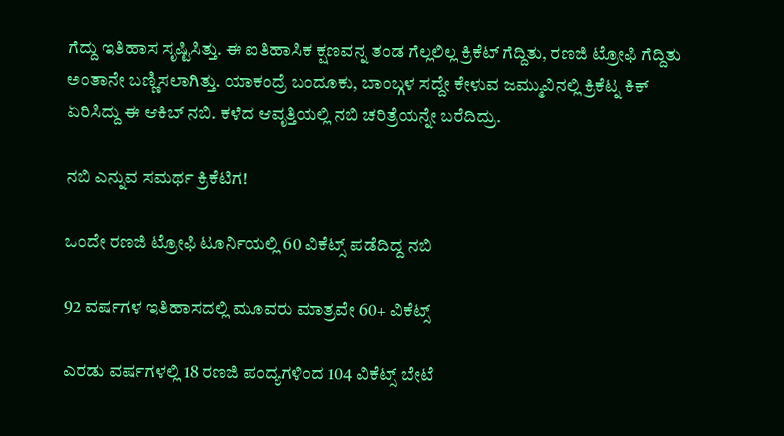ಗೆದ್ದು ಇತಿಹಾಸ ಸೃಷ್ಟಿಸಿತ್ತು. ಈ ಐತಿಹಾಸಿಕ ಕ್ಷಣವನ್ನ ತಂಡ ಗೆಲ್ಲಲಿಲ್ಲ ಕ್ರಿಕೆಟ್ ಗೆದ್ದಿತು, ರಣಜಿ ಟ್ರೋಫಿ ಗೆದ್ದಿತು ಅಂತಾನೇ ಬಣ್ಣಿಸಲಾಗಿತ್ತು. ಯಾಕಂದ್ರೆ ಬಂದೂಕು, ಬಾಂಬ್ಗಳ ಸದ್ದೇ ಕೇಳುವ ಜಮ್ಮುವಿನಲ್ಲಿ ಕ್ರಿಕೆಟ್ನ ಕಿಕ್ ಏರಿಸಿದ್ದು ಈ ಆಕಿಬ್ ನಬಿ. ಕಳೆದ ಆವೃತ್ತಿಯಲ್ಲಿ ನಬಿ ಚರಿತ್ರೆಯನ್ನೇ ಬರೆದಿದ್ರು.

ನಬಿ ಎನ್ನುವ ಸಮರ್ಥ ಕ್ರಿಕೆಟಿಗ!

ಒಂದೇ ರಣಜಿ ಟ್ರೋಫಿ ಟೂರ್ನಿಯಲ್ಲಿ 60 ವಿಕೆಟ್ಸ್ ಪಡೆದಿದ್ದ ನಬಿ

92 ವರ್ಷಗಳ ಇತಿಹಾಸದಲ್ಲಿ ಮೂವರು ಮಾತ್ರವೇ 60+ ವಿಕೆಟ್ಸ್

ಎರಡು ವರ್ಷಗಳಲ್ಲಿ 18 ರಣಜಿ ಪಂದ್ಯಗಳಿಂದ 104 ವಿಕೆಟ್ಸ್ ಬೇಟೆ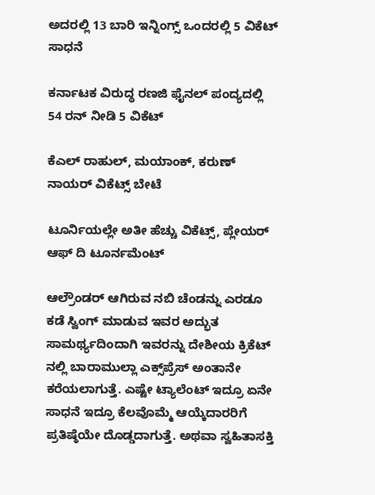ಅದರಲ್ಲಿ 13 ಬಾರಿ ಇನ್ನಿಂಗ್ಸ್ ಒಂದರಲ್ಲಿ 5 ವಿಕೆಟ್ ಸಾಧನೆ

ಕರ್ನಾಟಕ ವಿರುದ್ಧ ರಣಜಿ ಫೈನಲ್ ಪಂದ್ಯದಲ್ಲಿ 54 ರನ್ ನೀಡಿ 5 ವಿಕೆಟ್

ಕೆಎಲ್ ರಾಹುಲ್, ಮಯಾಂಕ್, ಕರುಣ್ ನಾಯರ್ ವಿಕೆಟ್ಸ್ ಬೇಟೆ

ಟೂರ್ನಿಯಲ್ಲೇ ಅತೀ ಹೆಚ್ಚು ವಿಕೆಟ್ಸ್, ಪ್ಲೇಯರ್ ಆಫ್ ದಿ ಟೂರ್ನಮೆಂಟ್

ಆಲ್ರೌಂಡರ್ ಆಗಿರುವ ನಬಿ ಚೆಂಡನ್ನು ಎರಡೂ ಕಡೆ ಸ್ವಿಂಗ್ ಮಾಡುವ ಇವರ ಅದ್ಭುತ ಸಾಮರ್ಥ್ಯದಿಂದಾಗಿ ಇವರನ್ನು ದೇಶೀಯ ಕ್ರಿಕೆಟ್ ನಲ್ಲಿ ಬಾರಾಮುಲ್ಲಾ ಎಕ್ಸ್‌ಪ್ರೆಸ್ ಅಂತಾನೇ ಕರೆಯಲಾಗುತ್ತೆ. ಎಷ್ಟೇ ಟ್ಯಾಲೆಂಟ್ ಇದ್ರೂ ಏನೇ ಸಾಧನೆ ಇದ್ರೂ ಕೆಲವೊಮ್ಮೆ ಆಯ್ಕೆದಾರರಿಗೆ ಪ್ರತಿಷ್ಠೆಯೇ ದೊಡ್ಡದಾಗುತ್ತೆ. ಅಥವಾ ಸ್ವಹಿತಾಸಕ್ತಿ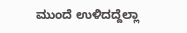ಮುಂದೆ ಉಳಿದದ್ದೆಲ್ಲಾ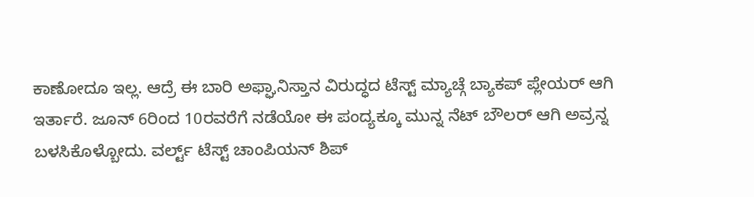ಕಾಣೋದೂ ಇಲ್ಲ. ಆದ್ರೆ ಈ ಬಾರಿ ಅಫ್ಘಾನಿಸ್ತಾನ ವಿರುದ್ಧದ ಟೆಸ್ಟ್ ಮ್ಯಾಚ್ಗೆ ಬ್ಯಾಕಪ್ ಪ್ಲೇಯರ್ ಆಗಿ ಇರ್ತಾರೆ. ಜೂನ್ 6ರಿಂದ 10ರವರೆಗೆ ನಡೆಯೋ ಈ ಪಂದ್ಯಕ್ಕೂ ಮುನ್ನ ನೆಟ್ ಬೌಲರ್ ಆಗಿ ಅವ್ರನ್ನ ಬಳಸಿಕೊಳ್ಬೋದು. ವರ್ಲ್ಟ್ ಟೆಸ್ಟ್ ಚಾಂಪಿಯನ್ ಶಿಪ್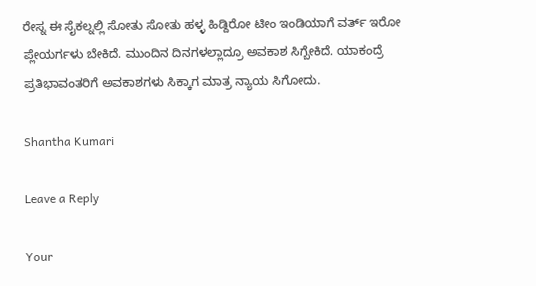ರೇಸ್ನ ಈ ಸೈಕಲ್ನಲ್ಲಿ ಸೋತು ಸೋತು ಹಳ್ಳ ಹಿಡ್ದಿರೋ ಟೀಂ ಇಂಡಿಯಾಗೆ ವರ್ತ್ ಇರೋ ಪ್ಲೇಯರ್ಗಳು ಬೇಕಿದೆ. ಮುಂದಿನ ದಿನಗಳಲ್ಲಾದ್ರೂ ಅವಕಾಶ ಸಿಗ್ಬೇಕಿದೆ. ಯಾಕಂದ್ರೆ ಪ್ರತಿಭಾವಂತರಿಗೆ ಅವಕಾಶಗಳು ಸಿಕ್ಕಾಗ ಮಾತ್ರ ನ್ಯಾಯ ಸಿಗೋದು.

Shantha Kumari

Leave a Reply

Your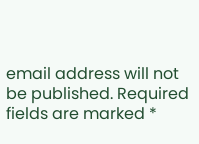email address will not be published. Required fields are marked *